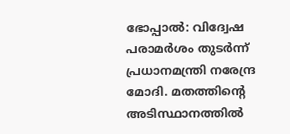ഭോപ്പാല്‍: വിദ്വേഷ പരാമര്‍ശം തുടര്‍ന്ന് പ്രധാനമന്ത്രി നരേന്ദ്ര മോദി. മതത്തിന്റെ അടിസ്ഥാനത്തില്‍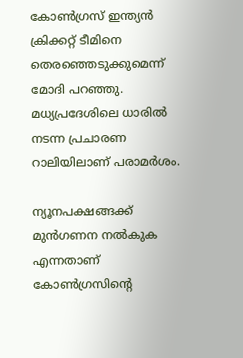കോണ്‍ഗ്രസ് ഇന്ത്യന്‍ ക്രിക്കറ്റ് ടീമിനെ തെരഞ്ഞെടുക്കുമെന്ന് മോദി പറഞ്ഞു. മധ്യപ്രദേശിലെ ധാരില്‍ നടന്ന പ്രചാരണ റാലിയിലാണ് പരാമര്‍ശം.

ന്യൂനപക്ഷങ്ങക്ക് മുന്‍ഗണന നല്‍കുക എന്നതാണ് കോണ്‍ഗ്രസിന്റെ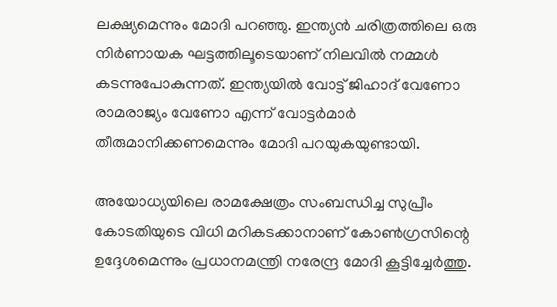ലക്ഷ്യമെന്നും മോദി പറഞ്ഞു. ഇന്ത്യന്‍ ചരിത്രത്തിലെ ഒരു നിര്‍ണായക ഘട്ടത്തിലൂടെയാണ് നിലവില്‍ നമ്മള്‍ കടന്നുപോകുന്നത്. ഇന്ത്യയില്‍ വോട്ട് ജിഹാദ് വേണോ രാമരാജ്യം വേണോ എന്ന് വോട്ടര്‍മാര്‍ തീരുമാനിക്കണമെന്നും മോദി പറയുകയുണ്ടായി.

അയോധ്യയിലെ രാമക്ഷേത്രം സംബന്ധിച്ച സുപ്രീം കോടതിയുടെ വിധി മറികടക്കാനാണ് കോണ്‍ഗ്രസിന്റെ ഉദ്ദേശമെന്നും പ്രധാനമന്ത്രി നരേന്ദ്ര മോദി കൂട്ടിച്ചേര്‍ത്തു.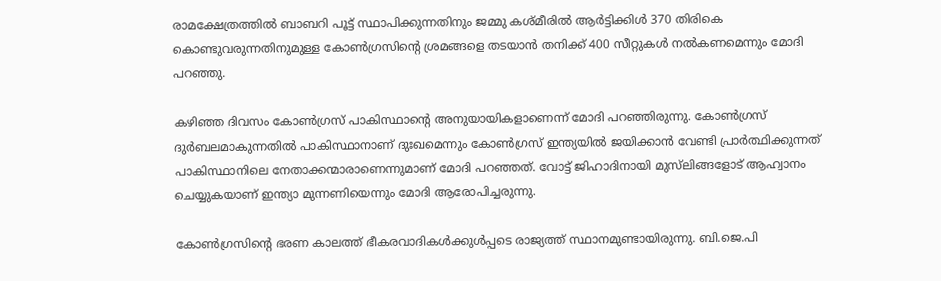രാമക്ഷേത്രത്തില്‍ ബാബറി പൂട്ട് സ്ഥാപിക്കുന്നതിനും ജമ്മു കശ്മീരില്‍ ആര്‍ട്ടിക്കിള്‍ 370 തിരികെ കൊണ്ടുവരുന്നതിനുമുള്ള കോണ്‍ഗ്രസിന്റെ ശ്രമങ്ങളെ തടയാന്‍ തനിക്ക് 400 സീറ്റുകള്‍ നല്‍കണമെന്നും മോദി പറഞ്ഞു.

കഴിഞ്ഞ ദിവസം കോണ്‍ഗ്രസ് പാകിസ്ഥാന്റെ അനുയായികളാണെന്ന് മോദി പറഞ്ഞിരുന്നു. കോണ്‍ഗ്രസ് ദുര്‍ബലമാകുന്നതില്‍ പാകിസ്ഥാനാണ് ദുഃഖമെന്നും കോണ്‍ഗ്രസ് ഇന്ത്യയില്‍ ജയിക്കാന്‍ വേണ്ടി പ്രാര്‍ത്ഥിക്കുന്നത് പാകിസ്ഥാനിലെ നേതാക്കന്മാരാണെന്നുമാണ് മോദി പറഞ്ഞത്. വോട്ട് ജിഹാദിനായി മുസ്‌ലിങ്ങളോട് ആഹ്വാനം ചെയ്യുകയാണ് ഇന്ത്യാ മുന്നണിയെന്നും മോദി ആരോപിച്ചരുന്നു.

കോണ്‍ഗ്രസിന്റെ ഭരണ കാലത്ത് ഭീകരവാദികള്‍ക്കുള്‍പ്പടെ രാജ്യത്ത് സ്ഥാനമുണ്ടായിരുന്നു. ബി.ജെ.പി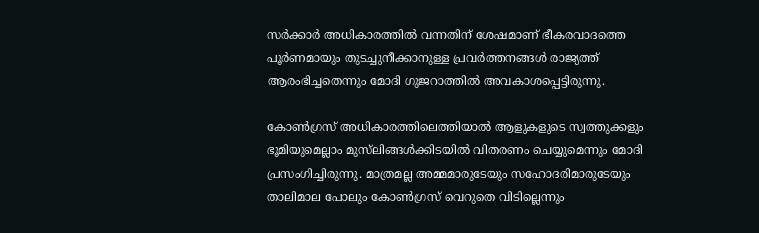സര്‍ക്കാര്‍ അധികാരത്തില്‍ വന്നതിന് ശേഷമാണ് ഭീകരവാദത്തെ പൂര്‍ണമായും തുടച്ചുനീക്കാനുള്ള പ്രവര്‍ത്തനങ്ങള്‍ രാജ്യത്ത് ആരംഭിച്ചതെന്നും മോദി ഗുജറാത്തില്‍ അവകാശപ്പെട്ടിരുന്നു.

കോണ്‍ഗ്രസ് അധികാരത്തിലെത്തിയാല്‍ ആളുകളുടെ സ്വത്തുക്കളും ഭൂമിയുമെല്ലാം മുസ്‌ലിങ്ങള്‍ക്കിടയില്‍ വിതരണം ചെയ്യുമെന്നും മോദി പ്രസംഗിച്ചിരുന്നു. മാത്രമല്ല അമ്മമാരുടേയും സഹോദരിമാരുടേയും താലിമാല പോലും കോണ്‍ഗ്രസ് വെറുതെ വിടില്ലെന്നും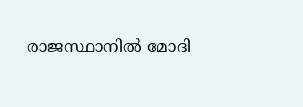രാജസ്ഥാനില്‍ മോദി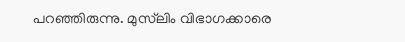പറഞ്ഞിരുന്നു. മുസ്‌ലിം വിഭാഗക്കാരെ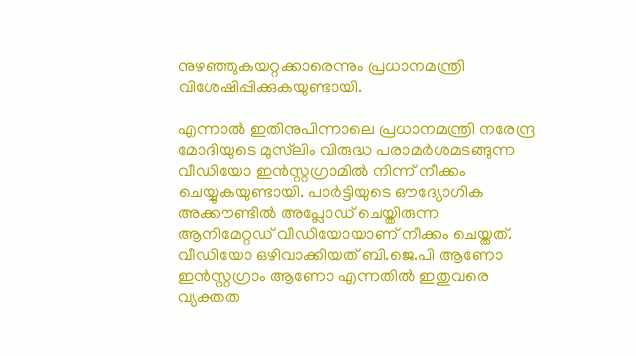നുഴഞ്ഞുകയറ്റക്കാരെന്നും പ്രധാനമന്ത്രി വിശേഷിപ്പിക്കുകയുണ്ടായി.

എന്നാല്‍ ഇതിനുപിന്നാലെ പ്രധാനമന്ത്രി നരേന്ദ്ര മോദിയുടെ മുസ്‌ലിം വിരുദ്ധ പരാമര്‍ശമടങ്ങുന്ന വീഡിയോ ഇന്‍സ്റ്റഗ്രാമില്‍ നിന്ന് നീക്കം ചെയ്യുകയുണ്ടായി. പാര്‍ട്ടിയുടെ ഔദ്യോഗിക അക്കൗണ്ടില്‍ അപ്ലോഡ് ചെയ്തിരുന്ന ആനിമേറ്റഡ് വീഡിയോയാണ് നീക്കം ചെയ്തത്. വീഡിയോ ഒഴിവാക്കിയത് ബി.ജെ.പി ആണോ ഇന്‍സ്റ്റഗ്രാം ആണോ എന്നതില്‍ ഇതുവരെ വ്യക്തത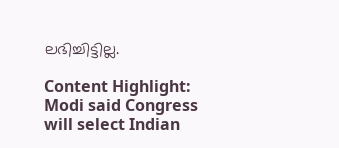ലഭിച്ചിട്ടില്ല.

Content Highlight: Modi said Congress will select Indian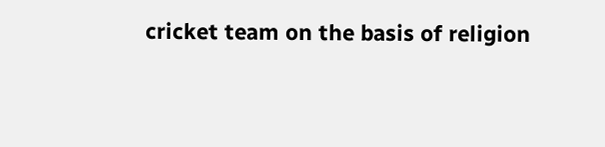cricket team on the basis of religion